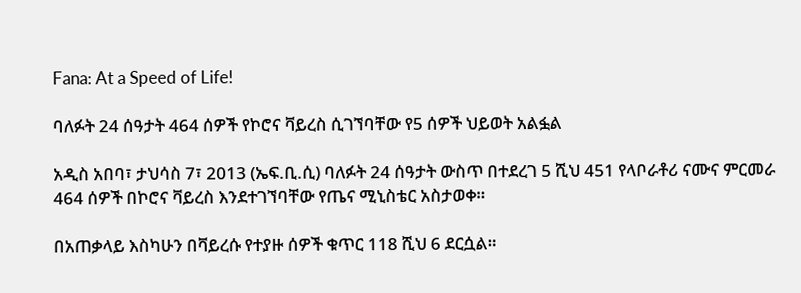Fana: At a Speed of Life!

ባለፉት 24 ሰዓታት 464 ሰዎች የኮሮና ቫይረስ ሲገኘባቸው የ5 ሰዎች ህይወት አልፏል

አዲስ አበባ፣ ታህሳስ 7፣ 2013 (ኤፍ.ቢ.ሲ) ባለፉት 24 ሰዓታት ውስጥ በተደረገ 5 ሺህ 451 የላቦራቶሪ ናሙና ምርመራ 464 ሰዎች በኮሮና ቫይረስ እንደተገኘባቸው የጤና ሚኒስቴር አስታወቀ።

በአጠቃላይ እስካሁን በቫይረሱ የተያዙ ሰዎች ቁጥር 118 ሺህ 6 ደርሷል።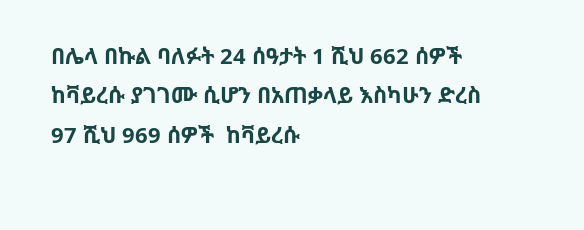በሌላ በኩል ባለፉት 24 ሰዓታት 1 ሺህ 662 ሰዎች ከቫይረሱ ያገገሙ ሲሆን በአጠቃላይ እስካሁን ድረስ 97 ሺህ 969 ሰዎች  ከቫይረሱ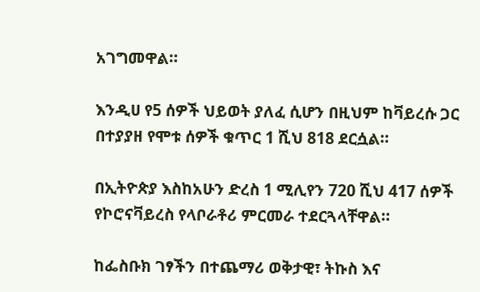አገግመዋል።

እንዲሀ የ5 ሰዎች ህይወት ያለፈ ሲሆን በዚህም ከቫይረሱ ጋር በተያያዘ የሞቱ ሰዎች ቁጥር 1 ሺህ 818 ደርሷል።

በኢትዮጵያ እስከአሁን ድረስ 1 ሚሊየን 720 ሺህ 417 ሰዎች የኮሮናቫይረስ የላቦራቶሪ ምርመራ ተደርጓላቸዋል።

ከፌስቡክ ገፃችን በተጨማሪ ወቅታዊ፣ ትኩስ እና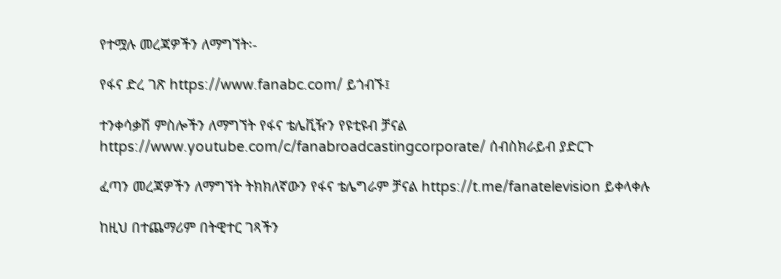የተሟሉ መረጃዎችን ለማግኘት፡-

የፋና ድረ ገጽ https://www.fanabc.com/ ይጎብኙ፤

ተንቀሳቃሽ ምስሎችን ለማግኘት የፋና ቴሌቪዥን የዩቲዩብ ቻናል https://www.youtube.com/c/fanabroadcastingcorporate/ ሰብስክራይብ ያድርጉ

ፈጣን መረጃዎችን ለማግኘት ትክክለኛውን የፋና ቴሌግራም ቻናል https://t.me/fanatelevision ይቀላቀሉ

ከዚህ በተጨማሪም በትዊተር ገጻችን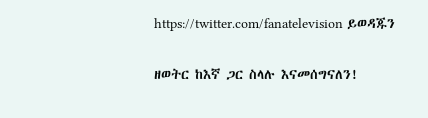https://twitter.com/fanatelevision ይወዳጁን

ዘወትር ከእኛ ጋር ስላሉ እናመሰግናለን!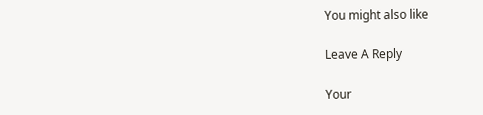You might also like

Leave A Reply

Your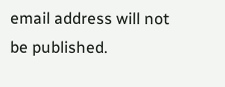email address will not be published.